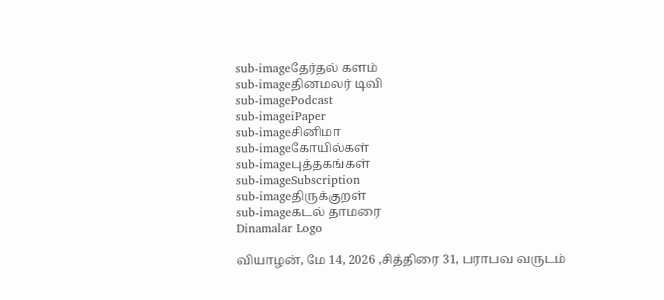sub-imageதேர்தல் களம்
sub-imageதினமலர் டிவி
sub-imagePodcast
sub-imageiPaper
sub-imageசினிமா
sub-imageகோயில்கள்
sub-imageபுத்தகங்கள்
sub-imageSubscription
sub-imageதிருக்குறள்
sub-imageகடல் தாமரை
Dinamalar Logo

வியாழன், மே 14, 2026 ,சித்திரை 31, பராபவ வருடம்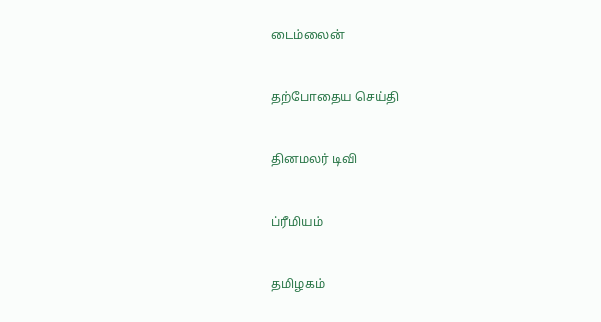டைம்லைன்


தற்போதைய செய்தி


தினமலர் டிவி


ப்ரீமியம்


தமிழகம்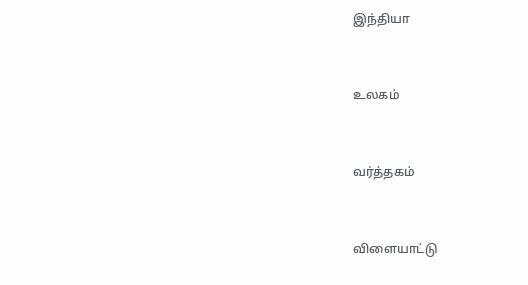இந்தியா


உலகம்


வர்த்தகம்


விளையாட்டு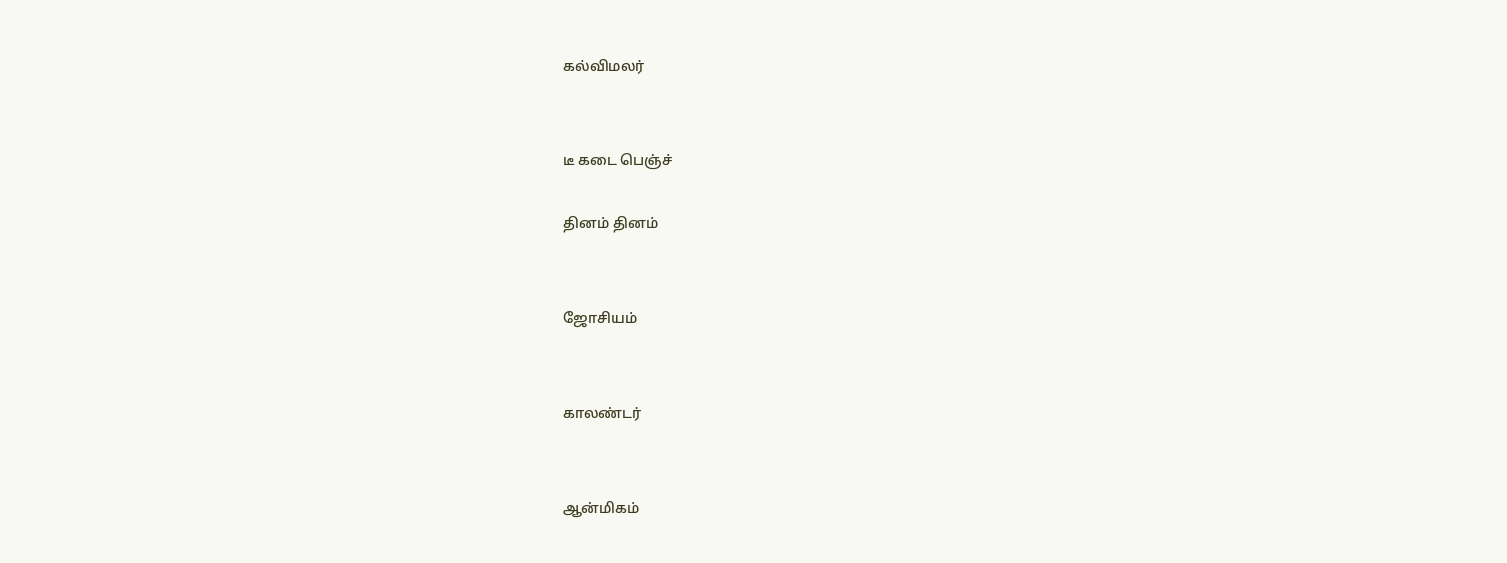கல்விமலர்


டீ கடை பெஞ்ச்

தினம் தினம்


ஜோசியம்


காலண்டர்


ஆன்மிகம்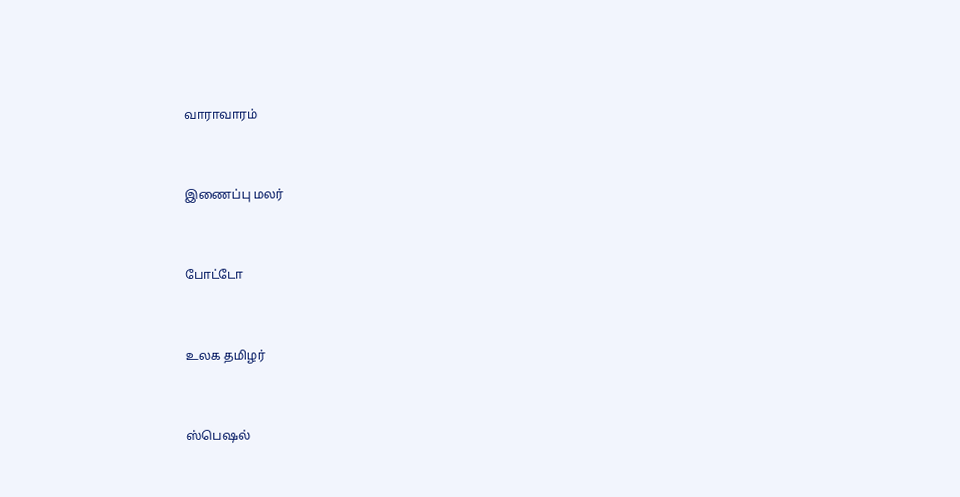வாராவாரம்


இணைப்பு மலர்


போட்டோ


உலக தமிழர்


ஸ்பெஷல்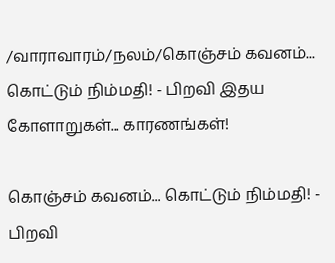/வாராவாரம்/நலம்/கொஞ்சம் கவனம்... கொட்டும் நிம்மதி! - பிறவி இதய கோளாறுகள்... காரணங்கள்!

கொஞ்சம் கவனம்... கொட்டும் நிம்மதி! - பிறவி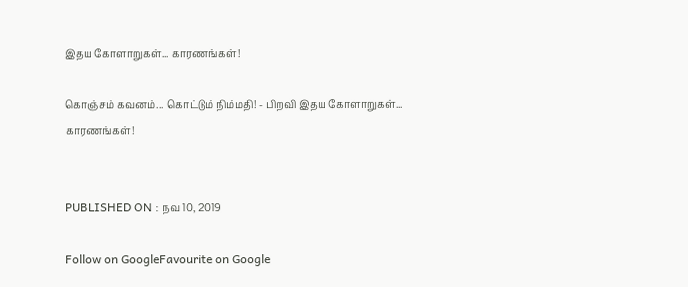இதய கோளாறுகள்... காரணங்கள்!

கொஞ்சம் கவனம்... கொட்டும் நிம்மதி! - பிறவி இதய கோளாறுகள்... காரணங்கள்!


PUBLISHED ON : நவ 10, 2019

Follow on GoogleFavourite on Google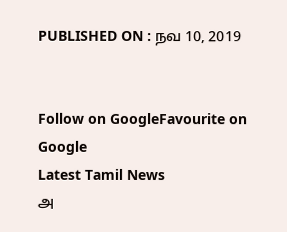PUBLISHED ON : நவ 10, 2019


Follow on GoogleFavourite on Google
Latest Tamil News
அ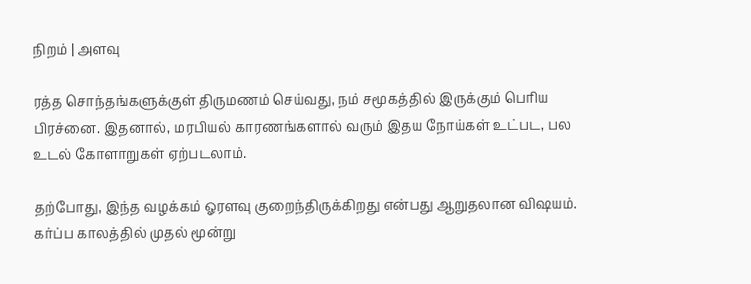நிறம் | அளவு

ரத்த சொந்தங்களுக்குள் திருமணம் செய்வது, நம் சமூகத்தில் இருக்கும் பெரிய பிரச்னை. இதனால், மரபியல் காரணங்களால் வரும் இதய நோய்கள் உட்பட, பல உடல் கோளாறுகள் ஏற்படலாம்.

தற்போது, இந்த வழக்கம் ஓரளவு குறைந்திருக்கிறது என்பது ஆறுதலான விஷயம். கர்ப்ப காலத்தில் முதல் மூன்று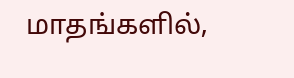மாதங்களில்,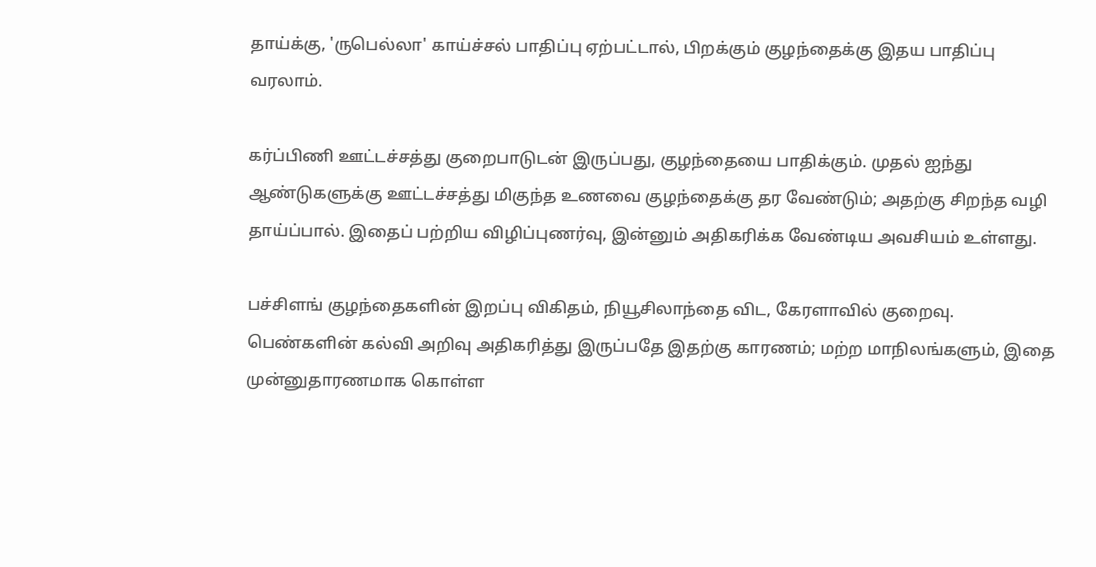தாய்க்கு, 'ருபெல்லா' காய்ச்சல் பாதிப்பு ஏற்பட்டால், பிறக்கும் குழந்தைக்கு இதய பாதிப்பு வரலாம்.

கர்ப்பிணி ஊட்டச்சத்து குறைபாடுடன் இருப்பது, குழந்தையை பாதிக்கும். முதல் ஐந்து ஆண்டுகளுக்கு ஊட்டச்சத்து மிகுந்த உணவை குழந்தைக்கு தர வேண்டும்; அதற்கு சிறந்த வழி தாய்ப்பால். இதைப் பற்றிய விழிப்புணர்வு, இன்னும் அதிகரிக்க வேண்டிய அவசியம் உள்ளது.

பச்சிளங் குழந்தைகளின் இறப்பு விகிதம், நியூசிலாந்தை விட, கேரளாவில் குறைவு. பெண்களின் கல்வி அறிவு அதிகரித்து இருப்பதே இதற்கு காரணம்; மற்ற மாநிலங்களும், இதை முன்னுதாரணமாக கொள்ள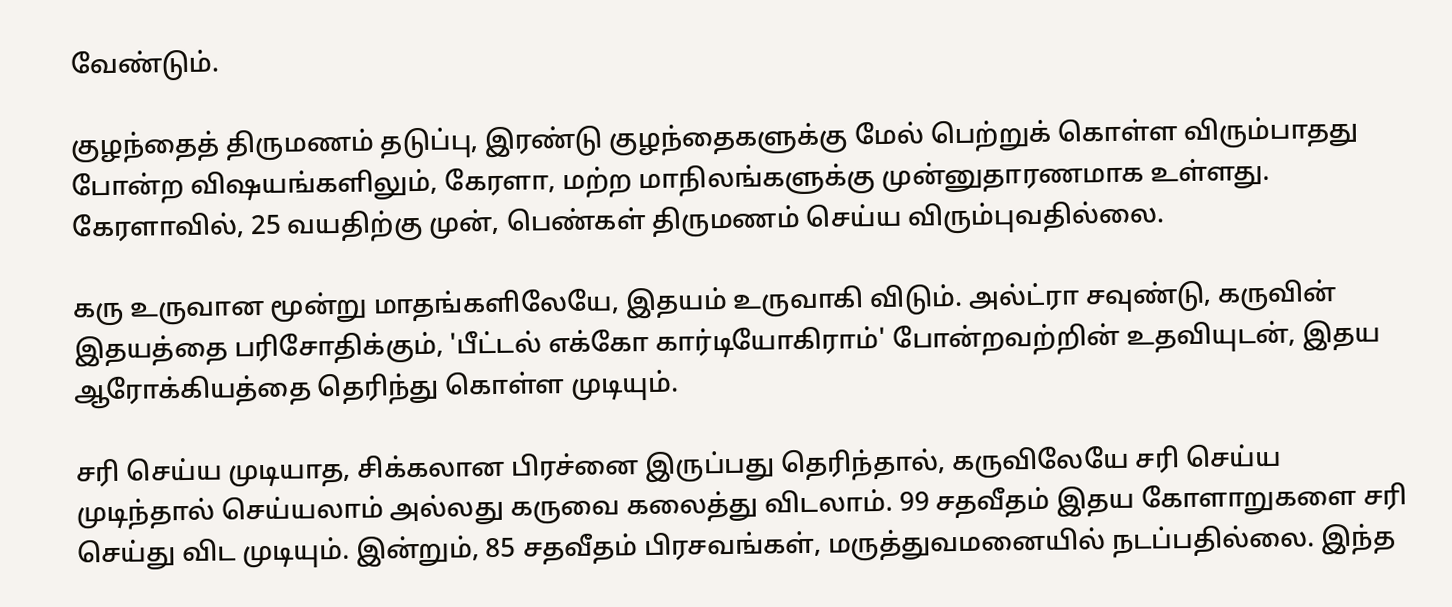வேண்டும்.

குழந்தைத் திருமணம் தடுப்பு, இரண்டு குழந்தைகளுக்கு மேல் பெற்றுக் கொள்ள விரும்பாதது போன்ற விஷயங்களிலும், கேரளா, மற்ற மாநிலங்களுக்கு முன்னுதாரணமாக உள்ளது. கேரளாவில், 25 வயதிற்கு முன், பெண்கள் திருமணம் செய்ய விரும்புவதில்லை.

கரு உருவான மூன்று மாதங்களிலேயே, இதயம் உருவாகி விடும். அல்ட்ரா சவுண்டு, கருவின் இதயத்தை பரிசோதிக்கும், 'பீட்டல் எக்கோ கார்டியோகிராம்' போன்றவற்றின் உதவியுடன், இதய ஆரோக்கியத்தை தெரிந்து கொள்ள முடியும்.

சரி செய்ய முடியாத, சிக்கலான பிரச்னை இருப்பது தெரிந்தால், கருவிலேயே சரி செய்ய முடிந்தால் செய்யலாம் அல்லது கருவை கலைத்து விடலாம். 99 சதவீதம் இதய கோளாறுகளை சரி செய்து விட முடியும். இன்றும், 85 சதவீதம் பிரசவங்கள், மருத்துவமனையில் நடப்பதில்லை. இந்த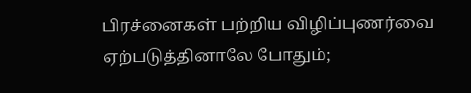பிரச்னைகள் பற்றிய விழிப்புணர்வை ஏற்படுத்தினாலே போதும்;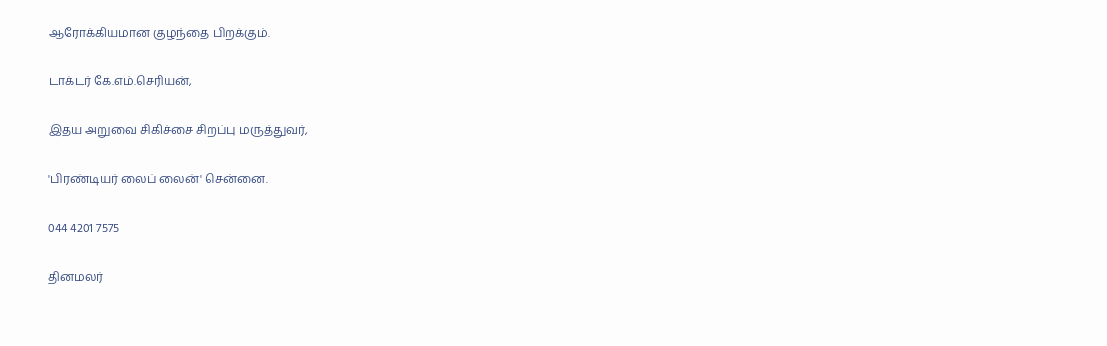ஆரோக்கியமான குழந்தை பிறக்கும்.

டாக்டர் கே.எம்.செரியன்,

இதய அறுவை சிகிச்சை சிறப்பு மருத்துவர்,

'பிரண்டியர் லைப் லைன்' சென்னை.

044 4201 7575

தினமலர்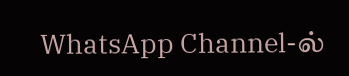WhatsApp Channel-ல்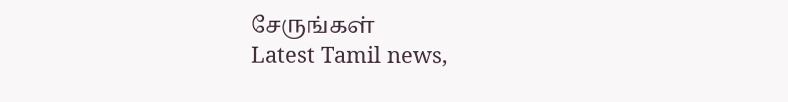சேருங்கள்
Latest Tamil news,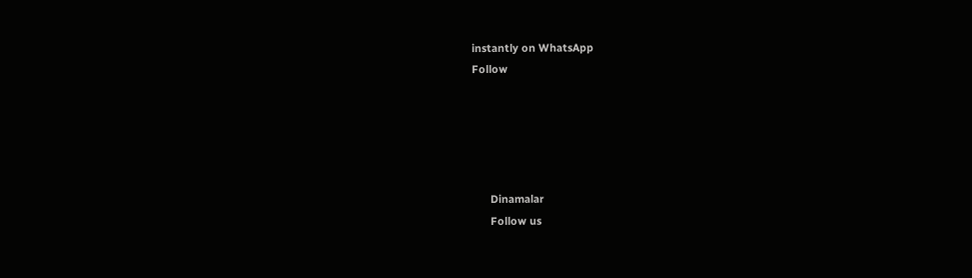instantly on WhatsApp
Follow





      Dinamalar
      Follow us